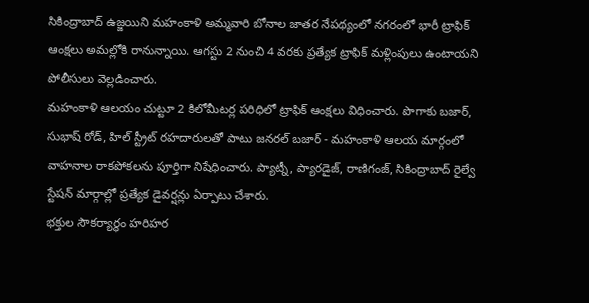సికింద్రాబాద్ ఉజ్జయిని మహంకాళి అమ్మవారి బోనాల జాతర నేపథ్యంలో నగరంలో భారీ ట్రాఫిక్ ఆంక్షలు అమల్లోకి రానున్నాయి. ఆగస్టు 2 నుంచి 4 వరకు ప్రత్యేక ట్రాఫిక్ మళ్లింపులు ఉంటాయని పోలీసులు వెల్లడించారు.
మహంకాళి ఆలయం చుట్టూ 2 కిలోమీటర్ల పరిధిలో ట్రాఫిక్ ఆంక్షలు విధించారు. పొగాకు బజార్, సుభాష్ రోడ్, హిల్ స్ట్రీట్ రహదారులతో పాటు జనరల్ బజార్ - మహంకాళి ఆలయ మార్గంలో వాహనాల రాకపోకలను పూర్తిగా నిషేధించారు. ప్యాట్నీ, ప్యారడైజ్, రాణిగంజ్, సికింద్రాబాద్ రైల్వే స్టేషన్ మార్గాల్లో ప్రత్యేక డైవర్షన్లు ఏర్పాటు చేశారు.
భక్తుల సౌకర్యార్థం హరిహర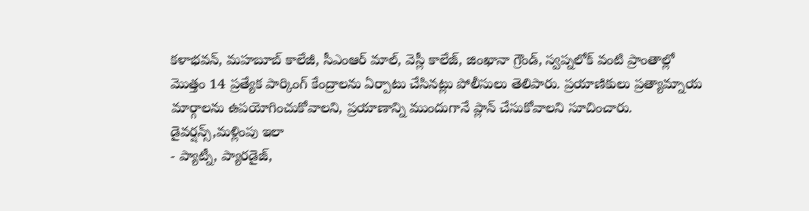కళాభవన్, మహబూబ్ కాలేజీ, సీఎంఆర్ మాల్, వెస్లీ కాలేజ్, జింఖానా గ్రౌండ్, స్వప్నలోక్ వంటి ప్రాంతాల్లో మొత్తం 14 ప్రత్యేక పార్కింగ్ కేంద్రాలను ఏర్పాటు చేసినట్లు పోలీసులు తెలిపారు. ప్రయాణికులు ప్రత్యామ్నాయ మార్గాలను ఉపయోగించుకోవాలని, ప్రయాణాన్ని ముందుగానే ప్లాన్ చేసుకోవాలని సూచించారు.
డైవర్షన్స్,మళ్లింపు ఇలా
- ప్యాట్నీ, ప్యారడైజ్,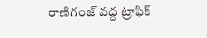రాణిగంజ్ వద్ద ట్రాఫిక్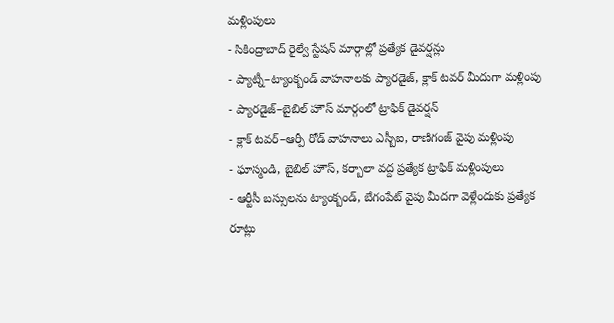మళ్లింపులు
- సికింద్రాబాద్ రైల్వే స్టేషన్ మార్గాల్లో ప్రత్యేక డైవర్షన్లు
- ప్యాట్నీ–ట్యాంక్బండ్ వాహనాలకు ప్యారడైజ్, క్లాక్ టవర్ మీదుగా మళ్లింపు
- ప్యారడైజ్–బైబిల్ హౌస్ మార్గంలో ట్రాఫిక్ డైవర్షన్
- క్లాక్ టవర్–ఆర్పీ రోడ్ వాహనాలు ఎస్బీఐ, రాణిగంజ్ వైపు మళ్లింపు
- ఘాస్మండి, బైబిల్ హౌస్, కర్బాలా వద్ద ప్రత్యేక ట్రాఫిక్ మళ్లింపులు
- ఆర్టీసీ బస్సులను ట్యాంక్బండ్, బేగంపేట్ వైపు మీదగా వెళ్లేందుకు ప్రత్యేక రూట్లు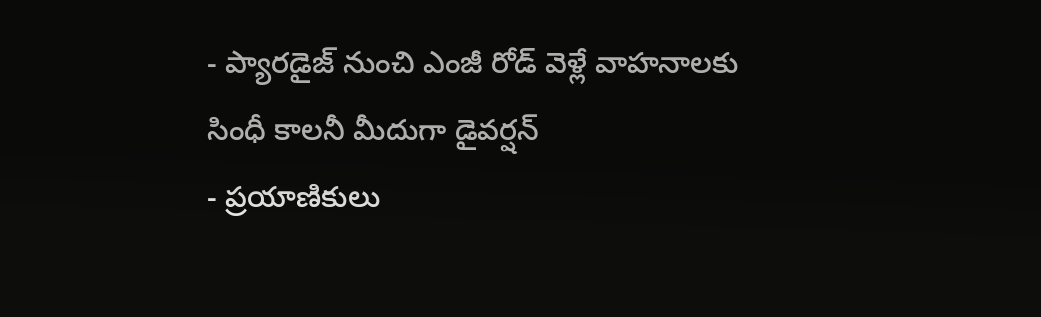- ప్యారడైజ్ నుంచి ఎంజీ రోడ్ వెళ్లే వాహనాలకు సింధీ కాలనీ మీదుగా డైవర్షన్
- ప్రయాణికులు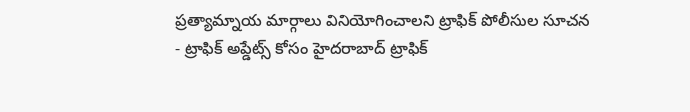ప్రత్యామ్నాయ మార్గాలు వినియోగించాలని ట్రాఫిక్ పోలీసుల సూచన
- ట్రాఫిక్ అప్డేట్స్ కోసం హైదరాబాద్ ట్రాఫిక్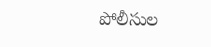పోలీసుల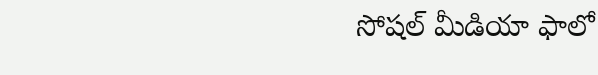సోషల్ మీడియా ఫాలో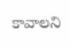కావాలని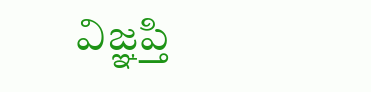విజ్ఞప్తి